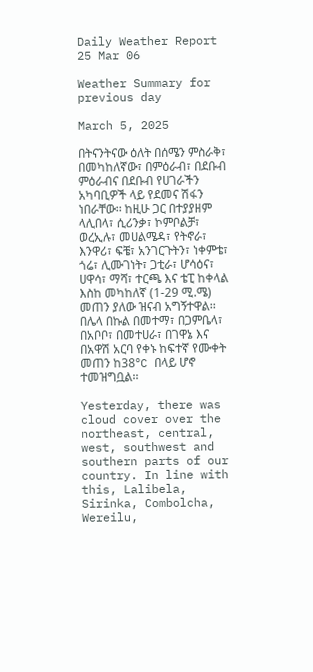Daily Weather Report 25 Mar 06

Weather Summary for previous day

March 5, 2025

በትናንትናው ዕለት በሰሜን ምስራቅ፣ በመካከለኛው፣ በምዕራብ፣ በደቡብ ምዕራብና በደቡብ የሀገራችን አካባቢዎች ላይ የደመና ሽፋን ነበራቸው፡፡ ከዚሁ ጋር በተያያዘም ላሊበላ፣ ሲሪንቃ፣ ኮምቦልቻ፣ ወረኢሉ፣ መሀልሜዳ፣ የትኖራ፣ እንዋሪ፣ ፍቼ፣ አንገርጉትን፣ ነቀምቴ፣ ጎሬ፣ ሊሙገነት፣ ጋቲራ፣ ሆሳዕና፣ ሀዋሳ፣ ማሻ፣ ተርጫ እና ቴፒ ከቀላል እስከ መካከለኛ (1-29 ሚ.ሜ) መጠን ያለው ዝናብ አግኝተዋል፡፡ በሌላ በኩል በመተማ፣ በጋምቤላ፣ በአቦቦ፣ በመተሀራ፣ በገዋኔ እና በአዋሽ አርባ የቀኑ ከፍተኛ የሙቀት መጠን ከ38°C በላይ ሆኖ ተመዝግቧል፡፡

Yesterday, there was cloud cover over the northeast, central, west, southwest and southern parts of our country. In line with this, Lalibela, Sirinka, Combolcha, Wereilu,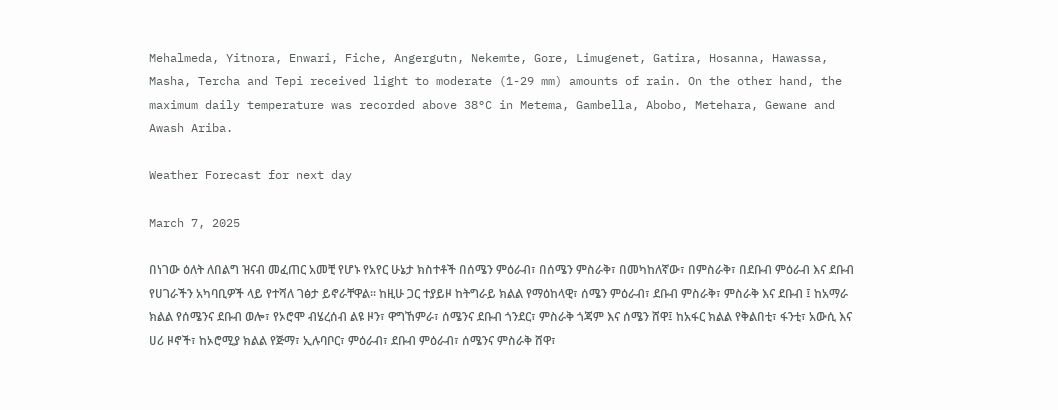Mehalmeda, Yitnora, Enwari, Fiche, Angergutn, Nekemte, Gore, Limugenet, Gatira, Hosanna, Hawassa, Masha, Tercha and Tepi received light to moderate (1-29 mm) amounts of rain. On the other hand, the maximum daily temperature was recorded above 38°C in Metema, Gambella, Abobo, Metehara, Gewane and Awash Ariba.

Weather Forecast for next day

March 7, 2025

በነገው ዕለት ለበልግ ዝናብ መፈጠር አመቺ የሆኑ የአየር ሁኔታ ክስተቶች በሰሜን ምዕራብ፣ በሰሜን ምስራቅ፣ በመካከለኛው፣ በምስራቅ፣ በደቡብ ምዕራብ እና ደቡብ የሀገራችን አካባቢዎች ላይ የተሻለ ገፅታ ይኖራቸዋል፡፡ ከዚሁ ጋር ተያይዞ ከትግራይ ክልል የማዕከላዊ፣ ሰሜን ምዕራብ፣ ደቡብ ምስራቅ፣ ምስራቅ እና ደቡብ ፤ ከአማራ ክልል የሰሜንና ደቡብ ወሎ፣ የኦሮሞ ብሄረሰብ ልዩ ዞን፣ ዋግኸምራ፣ ሰሜንና ደቡብ ጎንደር፣ ምስራቅ ጎጃም እና ሰሜን ሸዋ፤ ከአፋር ክልል የቅልበቲ፣ ፋንቲ፣ አውሲ እና ሀሪ ዞኖች፣ ከኦሮሚያ ክልል የጅማ፣ ኢሉባቦር፣ ምዕራብ፣ ደቡብ ምዕራብ፣ ሰሜንና ምስራቅ ሸዋ፣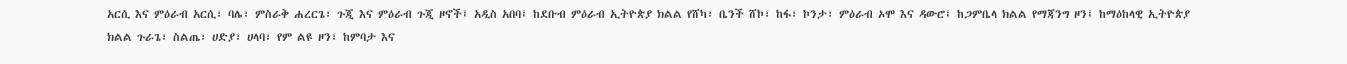አርሲ እና ምዕራብ አርሲ፣ ባሌ፣ ምስራቅ ሐረርጌ፣ ጉጂ እና ምዕራብ ጉጂ ዞኖች፤ አዲስ አበባ፤ ከደቡብ ምዕራብ ኢትዮጵያ ክልል የሸካ፣ ቤንች ሸኮ፣ ከፋ፣ ኮንታ፣ ምዕራብ ኦሞ እና ዳውሮ፤ ከጋምቤላ ክልል የማጃንግ ዞን፤ ከማዕከላዊ ኢትዮጵያ ክልል ጉራጌ፣ ስልጤ፣ ሀድያ፣ ሀላባ፣ የም ልዩ ዞን፣ ከምባታ እና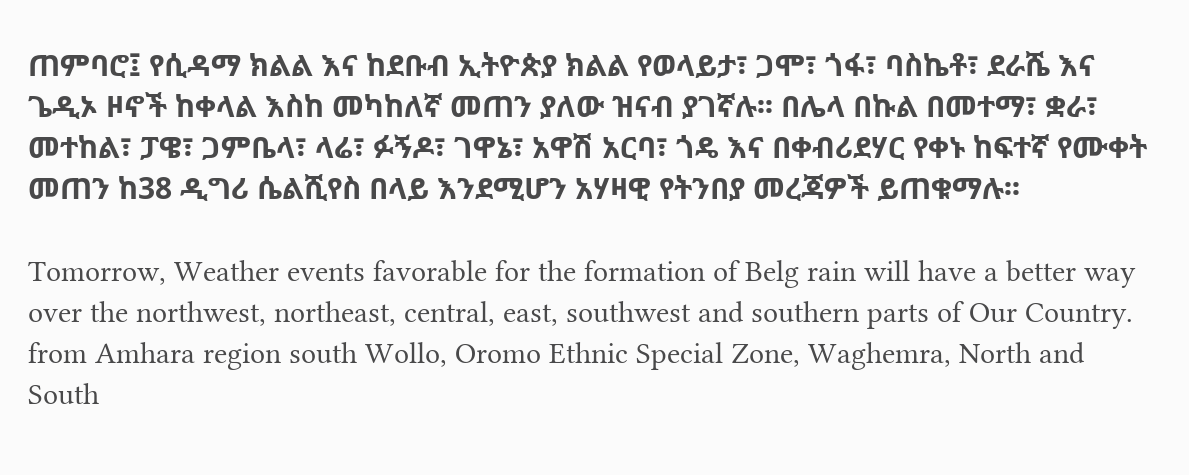ጠምባሮ፤ የሲዳማ ክልል እና ከደቡብ ኢትዮጵያ ክልል የወላይታ፣ ጋሞ፣ ጎፋ፣ ባስኬቶ፣ ደራሼ እና ጌዲኦ ዞኖች ከቀላል እስከ መካከለኛ መጠን ያለው ዝናብ ያገኛሉ፡፡ በሌላ በኩል በመተማ፣ ቋራ፣ መተከል፣ ፓዌ፣ ጋምቤላ፣ ላሬ፣ ፉኝዶ፣ ገዋኔ፣ አዋሽ አርባ፣ ጎዴ እና በቀብሪደሃር የቀኑ ከፍተኛ የሙቀት መጠን ከ38 ዲግሪ ሴልሺየስ በላይ እንደሚሆን አሃዛዊ የትንበያ መረጃዎች ይጠቁማሉ፡፡

Tomorrow, Weather events favorable for the formation of Belg rain will have a better way over the northwest, northeast, central, east, southwest and southern parts of Our Country. from Amhara region south Wollo, Oromo Ethnic Special Zone, Waghemra, North and South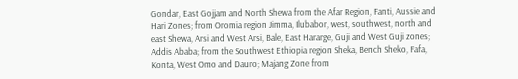Gondar, East Gojjam and North Shewa from the Afar Region, Fanti, Aussie and Hari Zones; from Oromia region Jimma, Ilubabor, west, southwest, north and east Shewa, Arsi and West Arsi, Bale, East Hararge, Guji and West Guji zones; Addis Ababa; from the Southwest Ethiopia region Sheka, Bench Sheko, Fafa, Konta, West Omo and Dauro; Majang Zone from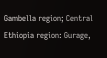Gambella region; Central Ethiopia region: Gurage,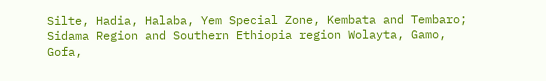Silte, Hadia, Halaba, Yem Special Zone, Kembata and Tembaro; Sidama Region and Southern Ethiopia region Wolayta, Gamo, Gofa,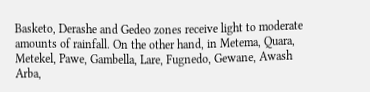Basketo, Derashe and Gedeo zones receive light to moderate amounts of rainfall. On the other hand, in Metema, Quara, Metekel, Pawe, Gambella, Lare, Fugnedo, Gewane, Awash Arba,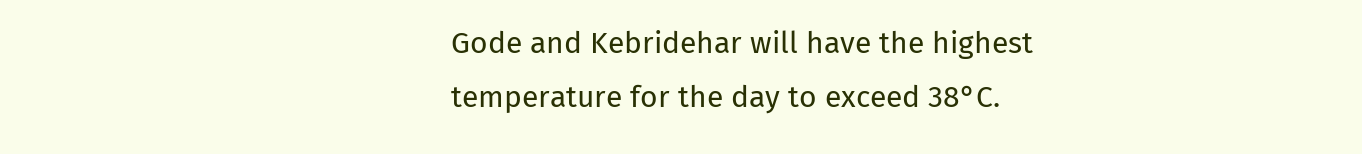Gode and Kebridehar will have the highest temperature for the day to exceed 38°C.